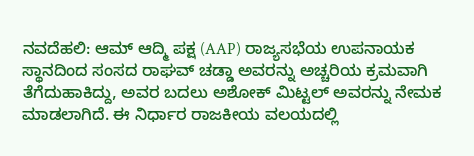ನವದೆಹಲಿ: ಆಮ್ ಆದ್ಮಿ ಪಕ್ಷ (AAP) ರಾಜ್ಯಸಭೆಯ ಉಪನಾಯಕ ಸ್ಥಾನದಿಂದ ಸಂಸದ ರಾಘವ್ ಚಡ್ಡಾ ಅವರನ್ನು ಅಚ್ಚರಿಯ ಕ್ರಮವಾಗಿ ತೆಗೆದುಹಾಕಿದ್ದು, ಅವರ ಬದಲು ಅಶೋಕ್ ಮಿಟ್ಟಲ್ ಅವರನ್ನು ನೇಮಕ ಮಾಡಲಾಗಿದೆ. ಈ ನಿರ್ಧಾರ ರಾಜಕೀಯ ವಲಯದಲ್ಲಿ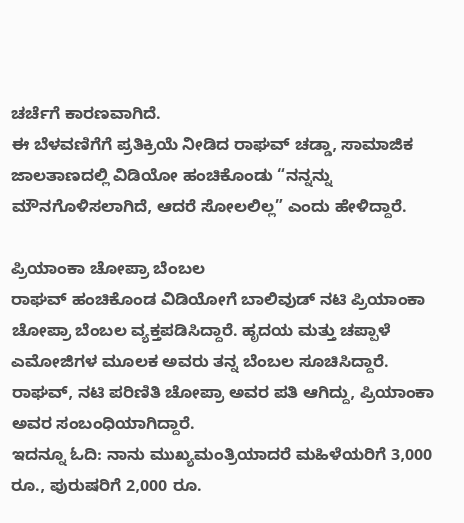ಚರ್ಚೆಗೆ ಕಾರಣವಾಗಿದೆ.
ಈ ಬೆಳವಣಿಗೆಗೆ ಪ್ರತಿಕ್ರಿಯೆ ನೀಡಿದ ರಾಘವ್ ಚಡ್ಡಾ, ಸಾಮಾಜಿಕ ಜಾಲತಾಣದಲ್ಲಿ ವಿಡಿಯೋ ಹಂಚಿಕೊಂಡು “ನನ್ನನ್ನು ಮೌನಗೊಳಿಸಲಾಗಿದೆ, ಆದರೆ ಸೋಲಲಿಲ್ಲ” ಎಂದು ಹೇಳಿದ್ದಾರೆ.

ಪ್ರಿಯಾಂಕಾ ಚೋಪ್ರಾ ಬೆಂಬಲ
ರಾಘವ್ ಹಂಚಿಕೊಂಡ ವಿಡಿಯೋಗೆ ಬಾಲಿವುಡ್ ನಟಿ ಪ್ರಿಯಾಂಕಾ ಚೋಪ್ರಾ ಬೆಂಬಲ ವ್ಯಕ್ತಪಡಿಸಿದ್ದಾರೆ. ಹೃದಯ ಮತ್ತು ಚಪ್ಪಾಳೆ ಎಮೋಜಿಗಳ ಮೂಲಕ ಅವರು ತನ್ನ ಬೆಂಬಲ ಸೂಚಿಸಿದ್ದಾರೆ. ರಾಘವ್, ನಟಿ ಪರಿಣಿತಿ ಚೋಪ್ರಾ ಅವರ ಪತಿ ಆಗಿದ್ದು, ಪ್ರಿಯಾಂಕಾ ಅವರ ಸಂಬಂಧಿಯಾಗಿದ್ದಾರೆ.
ಇದನ್ನೂ ಓದಿ: ನಾನು ಮುಖ್ಯಮಂತ್ರಿಯಾದರೆ ಮಹಿಳೆಯರಿಗೆ 3,000 ರೂ., ಪುರುಷರಿಗೆ 2,000 ರೂ.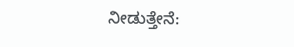ನೀಡುತ್ತೇನೆ: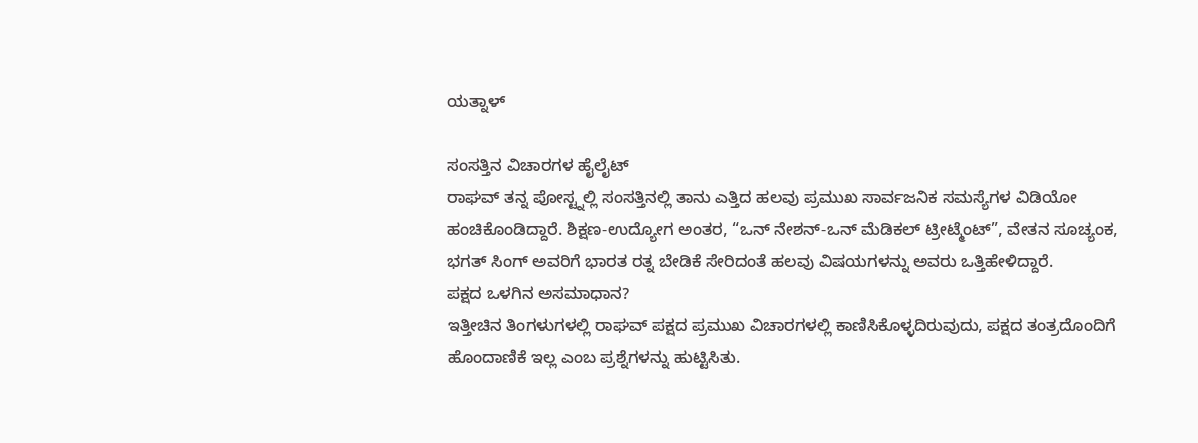ಯತ್ನಾಳ್

ಸಂಸತ್ತಿನ ವಿಚಾರಗಳ ಹೈಲೈಟ್
ರಾಘವ್ ತನ್ನ ಪೋಸ್ಟ್ನಲ್ಲಿ ಸಂಸತ್ತಿನಲ್ಲಿ ತಾನು ಎತ್ತಿದ ಹಲವು ಪ್ರಮುಖ ಸಾರ್ವಜನಿಕ ಸಮಸ್ಯೆಗಳ ವಿಡಿಯೋ ಹಂಚಿಕೊಂಡಿದ್ದಾರೆ. ಶಿಕ್ಷಣ-ಉದ್ಯೋಗ ಅಂತರ, “ಒನ್ ನೇಶನ್-ಒನ್ ಮೆಡಿಕಲ್ ಟ್ರೀಟ್ಮೆಂಟ್”, ವೇತನ ಸೂಚ್ಯಂಕ, ಭಗತ್ ಸಿಂಗ್ ಅವರಿಗೆ ಭಾರತ ರತ್ನ ಬೇಡಿಕೆ ಸೇರಿದಂತೆ ಹಲವು ವಿಷಯಗಳನ್ನು ಅವರು ಒತ್ತಿಹೇಳಿದ್ದಾರೆ.
ಪಕ್ಷದ ಒಳಗಿನ ಅಸಮಾಧಾನ?
ಇತ್ತೀಚಿನ ತಿಂಗಳುಗಳಲ್ಲಿ ರಾಘವ್ ಪಕ್ಷದ ಪ್ರಮುಖ ವಿಚಾರಗಳಲ್ಲಿ ಕಾಣಿಸಿಕೊಳ್ಳದಿರುವುದು, ಪಕ್ಷದ ತಂತ್ರದೊಂದಿಗೆ ಹೊಂದಾಣಿಕೆ ಇಲ್ಲ ಎಂಬ ಪ್ರಶ್ನೆಗಳನ್ನು ಹುಟ್ಟಿಸಿತು.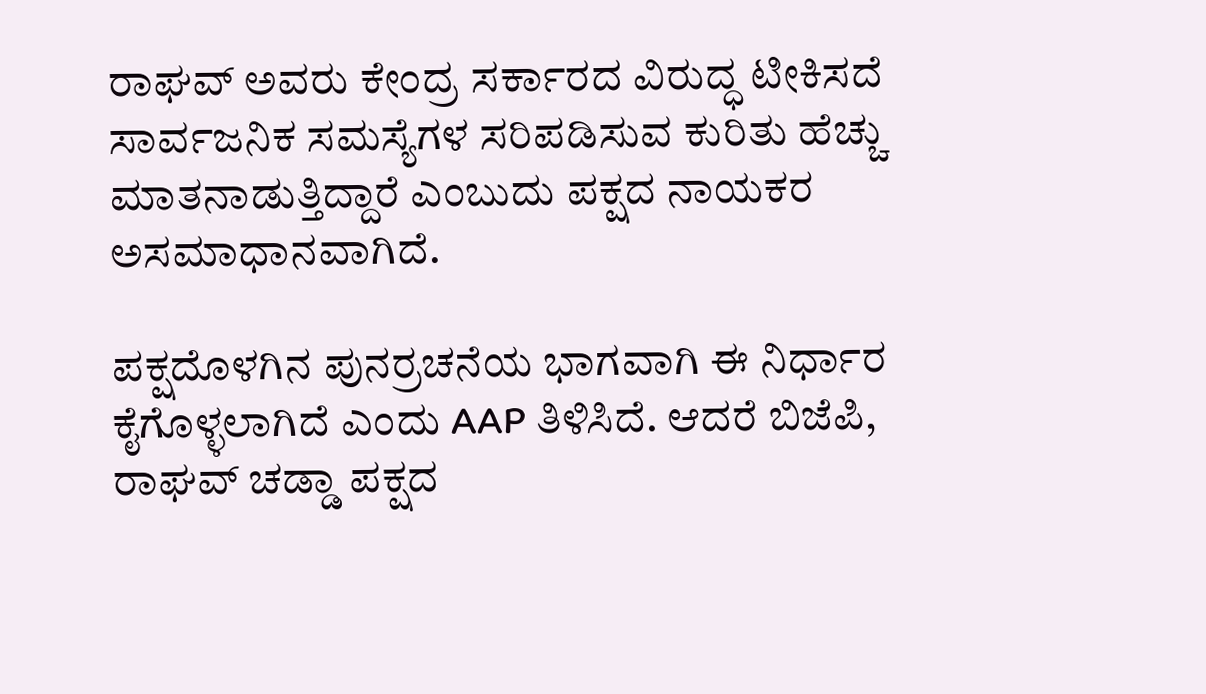ರಾಘವ್ ಅವರು ಕೇಂದ್ರ ಸರ್ಕಾರದ ವಿರುದ್ಧ ಟೀಕಿಸದೆ ಸಾರ್ವಜನಿಕ ಸಮಸ್ಯೆಗಳ ಸರಿಪಡಿಸುವ ಕುರಿತು ಹೆಚ್ಚು ಮಾತನಾಡುತ್ತಿದ್ದಾರೆ ಎಂಬುದು ಪಕ್ಷದ ನಾಯಕರ ಅಸಮಾಧಾನವಾಗಿದೆ.

ಪಕ್ಷದೊಳಗಿನ ಪುನರ್ರಚನೆಯ ಭಾಗವಾಗಿ ಈ ನಿರ್ಧಾರ ಕೈಗೊಳ್ಳಲಾಗಿದೆ ಎಂದು AAP ತಿಳಿಸಿದೆ. ಆದರೆ ಬಿಜೆಪಿ, ರಾಘವ್ ಚಡ್ಡಾ ಪಕ್ಷದ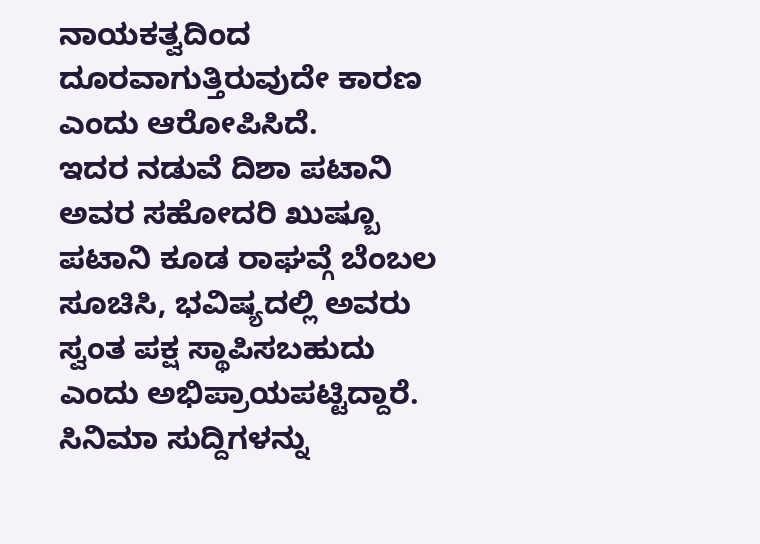ನಾಯಕತ್ವದಿಂದ ದೂರವಾಗುತ್ತಿರುವುದೇ ಕಾರಣ ಎಂದು ಆರೋಪಿಸಿದೆ.
ಇದರ ನಡುವೆ ದಿಶಾ ಪಟಾನಿ ಅವರ ಸಹೋದರಿ ಖುಷ್ಬೂ ಪಟಾನಿ ಕೂಡ ರಾಘವ್ಗೆ ಬೆಂಬಲ ಸೂಚಿಸಿ, ಭವಿಷ್ಯದಲ್ಲಿ ಅವರು ಸ್ವಂತ ಪಕ್ಷ ಸ್ಥಾಪಿಸಬಹುದು ಎಂದು ಅಭಿಪ್ರಾಯಪಟ್ಟಿದ್ದಾರೆ.
ಸಿನಿಮಾ ಸುದ್ದಿಗಳನ್ನು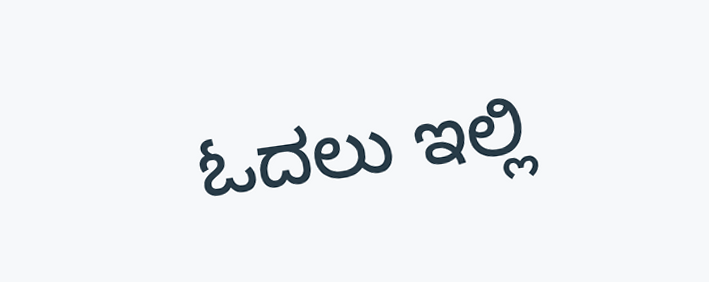ಓದಲು ಇಲ್ಲಿ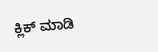ಕ್ಲಿಕ್ ಮಾಡಿ